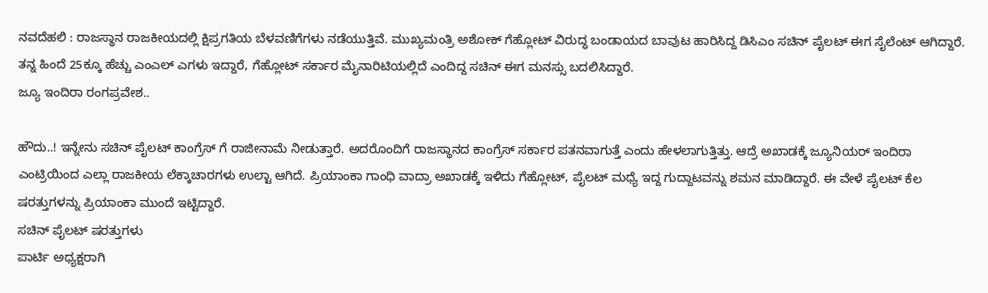ನವದೆಹಲಿ : ರಾಜಸ್ಥಾನ ರಾಜಕೀಯದಲ್ಲಿ ಕ್ಷಿಪ್ರಗತಿಯ ಬೆಳವಣಿಗೆಗಳು ನಡೆಯುತ್ತಿವೆ. ಮುಖ್ಯಮಂತ್ರಿ ಅಶೋಕ್ ಗೆಹ್ಲೋಟ್ ವಿರುದ್ಧ ಬಂಡಾಯದ ಬಾವುಟ ಹಾರಿಸಿದ್ದ ಡಿಸಿಎಂ ಸಚಿನ್ ಪೈಲಟ್ ಈಗ ಸೈಲೆಂಟ್ ಆಗಿದ್ದಾರೆ. ತನ್ನ ಹಿಂದೆ 25ಕ್ಕೂ ಹೆಚ್ಚು ಎಂಎಲ್ ಎಗಳು ಇದ್ದಾರೆ, ಗೆಹ್ಲೋಟ್ ಸರ್ಕಾರ ಮೈನಾರಿಟಿಯಲ್ಲಿದೆ ಎಂದಿದ್ದ ಸಚಿನ್ ಈಗ ಮನಸ್ಸು ಬದಲಿಸಿದ್ದಾರೆ.
ಜ್ಯೂ ಇಂದಿರಾ ರಂಗಪ್ರವೇಶ..

ಹೌದು..! ಇನ್ನೇನು ಸಚಿನ್ ಪೈಲಟ್ ಕಾಂಗ್ರೆಸ್ ಗೆ ರಾಜೀನಾಮೆ ನೀಡುತ್ತಾರೆ. ಅದರೊಂದಿಗೆ ರಾಜಸ್ಥಾನದ ಕಾಂಗ್ರೆಸ್ ಸರ್ಕಾರ ಪತನವಾಗುತ್ತೆ ಎಂದು ಹೇಳಲಾಗುತ್ತಿತ್ತು. ಆದ್ರೆ ಅಖಾಡಕ್ಕೆ ಜ್ಯೂನಿಯರ್ ಇಂದಿರಾ ಎಂಟ್ರಿಯಿಂದ ಎಲ್ಲಾ ರಾಜಕೀಯ ಲೆಕ್ಕಾಚಾರಗಳು ಉಲ್ಟಾ ಆಗಿದೆ. ಪ್ರಿಯಾಂಕಾ ಗಾಂಧಿ ವಾದ್ರಾ ಅಖಾಡಕ್ಕೆ ಇಳಿದು ಗೆಹ್ಲೋಟ್, ಪೈಲಟ್ ಮಧ್ಯೆ ಇದ್ದ ಗುದ್ದಾಟವನ್ನು ಶಮನ ಮಾಡಿದ್ದಾರೆ. ಈ ವೇಳೆ ಪೈಲಟ್ ಕೆಲ ಷರತ್ತುಗಳನ್ನು ಪ್ರಿಯಾಂಕಾ ಮುಂದೆ ಇಟ್ಟಿದ್ದಾರೆ.
ಸಚಿನ್ ಪೈಲಟ್ ಷರತ್ತುಗಳು
ಪಾರ್ಟಿ ಅಧ್ಯಕ್ಷರಾಗಿ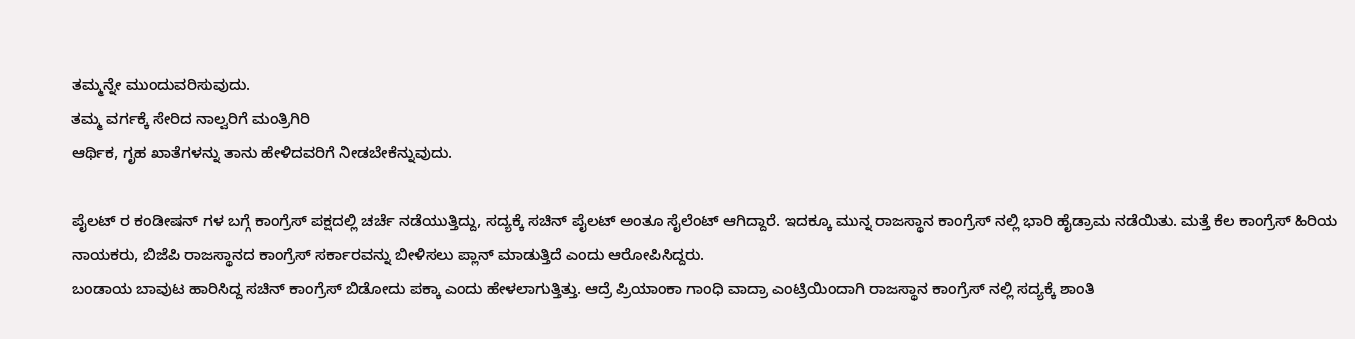ತಮ್ಮನ್ನೇ ಮುಂದುವರಿಸುವುದು.
ತಮ್ಮ ವರ್ಗಕ್ಕೆ ಸೇರಿದ ನಾಲ್ವರಿಗೆ ಮಂತ್ರಿಗಿರಿ
ಆರ್ಥಿಕ, ಗೃಹ ಖಾತೆಗಳನ್ನು ತಾನು ಹೇಳಿದವರಿಗೆ ನೀಡಬೇಕೆನ್ನುವುದು.

ಪೈಲಟ್ ರ ಕಂಡೀಷನ್ ಗಳ ಬಗ್ಗೆ ಕಾಂಗ್ರೆಸ್ ಪಕ್ಷದಲ್ಲಿ ಚರ್ಚೆ ನಡೆಯುತ್ತಿದ್ದು, ಸದ್ಯಕ್ಕೆ ಸಚಿನ್ ಪೈಲಟ್ ಅಂತೂ ಸೈಲೆಂಟ್ ಆಗಿದ್ದಾರೆ. ಇದಕ್ಕೂ ಮುನ್ನ ರಾಜಸ್ಥಾನ ಕಾಂಗ್ರೆಸ್ ನಲ್ಲಿ ಭಾರಿ ಹೈಡ್ರಾಮ ನಡೆಯಿತು. ಮತ್ತೆ ಕೆಲ ಕಾಂಗ್ರೆಸ್ ಹಿರಿಯ ನಾಯಕರು, ಬಿಜೆಪಿ ರಾಜಸ್ಥಾನದ ಕಾಂಗ್ರೆಸ್ ಸರ್ಕಾರವನ್ನು ಬೀಳಿಸಲು ಪ್ಲಾನ್ ಮಾಡುತ್ತಿದೆ ಎಂದು ಆರೋಪಿಸಿದ್ದರು.
ಬಂಡಾಯ ಬಾವುಟ ಹಾರಿಸಿದ್ದ ಸಚಿನ್ ಕಾಂಗ್ರೆಸ್ ಬಿಡೋದು ಪಕ್ಕಾ ಎಂದು ಹೇಳಲಾಗುತ್ತಿತ್ತು. ಆದ್ರೆ ಪ್ರಿಯಾಂಕಾ ಗಾಂಧಿ ವಾದ್ರಾ ಎಂಟ್ರಿಯಿಂದಾಗಿ ರಾಜಸ್ಥಾನ ಕಾಂಗ್ರೆಸ್ ನಲ್ಲಿ ಸದ್ಯಕ್ಕೆ ಶಾಂತಿ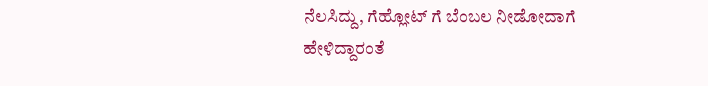ನೆಲಸಿದ್ದು, ಗೆಹ್ಲೋಟ್ ಗೆ ಬೆಂಬಲ ನೀಡೋದಾಗೆ ಹೇಳಿದ್ದಾರಂತೆ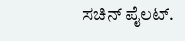ಸಚಿನ್ ಪೈಲಟ್.